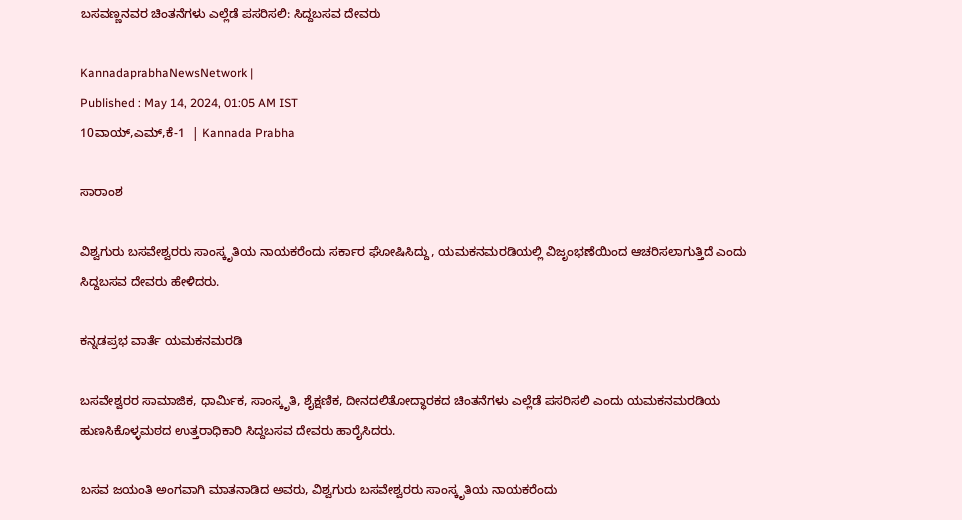ಬಸವಣ್ಣನವರ ಚಿಂತನೆಗಳು ಎಲ್ಲೆಡೆ ಪಸರಿಸಲಿ: ಸಿದ್ದಬಸವ ದೇವರು

KannadaprabhaNewsNetwork |
Published : May 14, 2024, 01:05 AM IST
10ವಾಯ್,ಎಮ್,ಕೆ-1  | Kannada Prabha

ಸಾರಾಂಶ

ವಿಶ್ವಗುರು ಬಸವೇಶ್ವರರು ಸಾಂಸ್ಕೃತಿಯ ನಾಯಕರೆಂದು ಸರ್ಕಾರ ಘೋಷಿಸಿದ್ದು, ಯಮಕನಮರಡಿಯಲ್ಲಿ ವಿಜೃಂಭಣೆಯಿಂದ ಆಚರಿಸಲಾಗುತ್ತಿದೆ ಎಂದು ಸಿದ್ದಬಸವ ದೇವರು ಹೇಳಿದರು.

ಕನ್ನಡಪ್ರಭ ವಾರ್ತೆ ಯಮಕನಮರಡಿ

ಬಸವೇಶ್ವರರ ಸಾಮಾಜಿಕ, ಧಾರ್ಮಿಕ, ಸಾಂಸ್ಕೃತಿ, ಶೈಕ್ಷಣಿಕ, ದೀನದಲಿತೋದ್ಧಾರಕದ ಚಿಂತನೆಗಳು ಎಲ್ಲೆಡೆ ಪಸರಿಸಲಿ ಎಂದು ಯಮಕನಮರಡಿಯ ಹುಣಸಿಕೊಳ್ಳಮಠದ ಉತ್ತರಾಧಿಕಾರಿ ಸಿದ್ದಬಸವ ದೇವರು ಹಾರೈಸಿದರು.

ಬಸವ ಜಯಂತಿ ಅಂಗವಾಗಿ ಮಾತನಾಡಿದ ಅವರು, ವಿಶ್ವಗುರು ಬಸವೇಶ್ವರರು ಸಾಂಸ್ಕೃತಿಯ ನಾಯಕರೆಂದು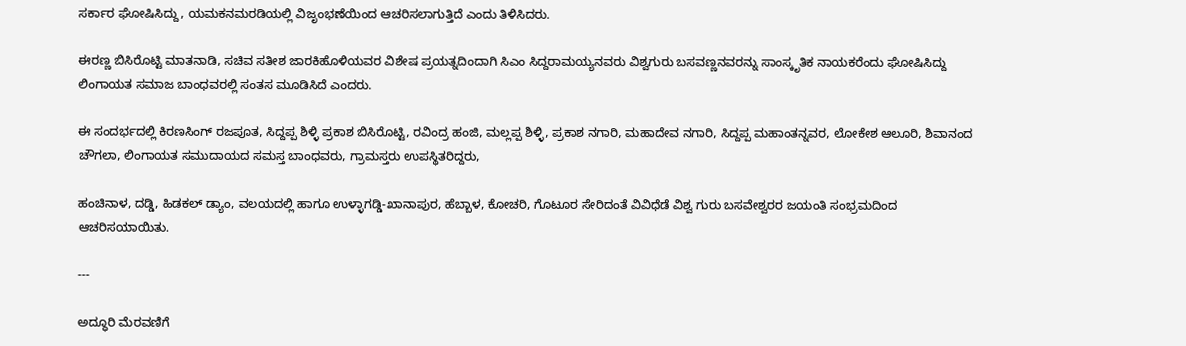ಸರ್ಕಾರ ಘೋಷಿಸಿದ್ದು, ಯಮಕನಮರಡಿಯಲ್ಲಿ ವಿಜೃಂಭಣೆಯಿಂದ ಆಚರಿಸಲಾಗುತ್ತಿದೆ ಎಂದು ತಿಳಿಸಿದರು.

ಈರಣ್ಣ ಬಿಸಿರೊಟ್ಟಿ ಮಾತನಾಡಿ, ಸಚಿವ ಸತೀಶ ಜಾರಕಿಹೊಳಿಯವರ ವಿಶೇಷ ಪ್ರಯತ್ನದಿಂದಾಗಿ ಸಿಎಂ ಸಿದ್ದರಾಮಯ್ಯನವರು ವಿಶ್ವಗುರು ಬಸವಣ್ಣನವರನ್ನು ಸಾಂಸ್ಕೃತಿಕ ನಾಯಕರೆಂದು ಘೋಷಿಸಿದ್ದು ಲಿಂಗಾಯತ ಸಮಾಜ ಬಾಂಧವರಲ್ಲಿ ಸಂತಸ ಮೂಡಿಸಿದೆ ಎಂದರು.

ಈ ಸಂದರ್ಭದಲ್ಲಿ ಕಿರಣಸಿಂಗ್ ರಜಪೂತ, ಸಿದ್ದಪ್ಪ ಶಿಳ್ಳಿ ಪ್ರಕಾಶ ಬಿಸಿರೊಟ್ಟಿ, ರವಿಂದ್ರ ಹಂಜಿ, ಮಲ್ಲಪ್ಪ ಶಿಳ್ಳಿ, ಪ್ರಕಾಶ ನಗಾರಿ, ಮಹಾದೇವ ನಗಾರಿ, ಸಿದ್ದಪ್ಪ ಮಹಾಂತನ್ನವರ, ಲೋಕೇಶ ಆಲೂರಿ, ಶಿವಾನಂದ ಚೌಗಲಾ, ಲಿಂಗಾಯತ ಸಮುದಾಯದ ಸಮಸ್ತ ಬಾಂಧವರು, ಗ್ರಾಮಸ್ತರು ಉಪಸ್ಥಿತರಿದ್ದರು,

ಹಂಚಿನಾಳ, ದಡ್ಡಿ, ಹಿಡಕಲ್ ಡ್ಯಾಂ, ವಲಯದಲ್ಲಿ ಹಾಗೂ ಉಳ್ಳಾಗಡ್ಡಿ-ಖಾನಾಪುರ, ಹೆಬ್ಬಾಳ, ಕೋಚರಿ, ಗೊಟೂರ ಸೇರಿದಂತೆ ವಿವಿಧೆಡೆ ವಿಶ್ವ ಗುರು ಬಸವೇಶ್ವರರ ಜಯಂತಿ ಸಂಭ್ರಮದಿಂದ ಆಚರಿಸಯಾಯಿತು.

---

ಅದ್ಧೂರಿ ಮೆರವಣಿಗೆ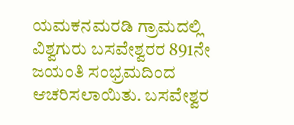ಯಮಕನಮರಡಿ ಗ್ರಾಮದಲ್ಲಿ ವಿಶ್ವಗುರು ಬಸವೇಶ್ವರರ 891ನೇ ಜಯಂತಿ ಸಂಭ್ರಮದಿಂದ ಆಚರಿಸಲಾಯಿತು. ಬಸವೇಶ್ವರ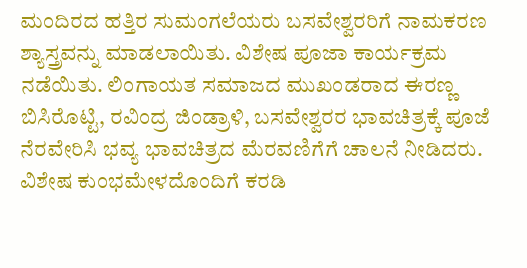ಮಂದಿರದ ಹತ್ತಿರ ಸುಮಂಗಲೆಯರು ಬಸವೇಶ್ವರರಿಗೆ ನಾಮಕರಣ ಶ್ಯಾಸ್ತ್ರವನ್ನು ಮಾಡಲಾಯಿತು. ವಿಶೇಷ ಪೂಜಾ ಕಾರ್ಯಕ್ರಮ ನಡೆಯಿತು. ಲಿಂಗಾಯತ ಸಮಾಜದ ಮುಖಂಡರಾದ ಈರಣ್ಣ ಬಿಸಿರೊಟ್ಟಿ, ರವಿಂದ್ರ ಜಿಂಡ್ರಾಳಿ, ಬಸವೇಶ್ವರರ ಭಾವಚಿತ್ರಕ್ಕೆ ಪೂಜೆ ನೆರವೇರಿಸಿ ಭವ್ಯ ಭಾವಚಿತ್ರದ ಮೆರವಣಿಗೆಗೆ ಚಾಲನೆ ನೀಡಿದರು. ವಿಶೇಷ ಕುಂಭಮೇಳದೊಂದಿಗೆ ಕರಡಿ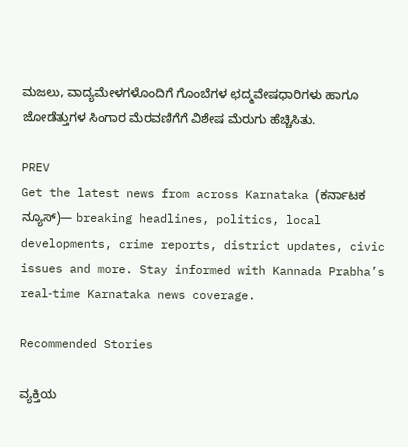ಮಜಲು, ವಾದ್ಯಮೇಳಗಳೊಂದಿಗೆ ಗೊಂಬೆಗಳ ಛದ್ಮವೇಷಧಾರಿಗಳು ಹಾಗೂ ಜೋಡೆತ್ತುಗಳ ಸಿಂಗಾರ ಮೆರವಣಿಗೆಗೆ ವಿಶೇಷ ಮೆರುಗು ಹೆಚ್ಚಿಸಿತು.

PREV
Get the latest news from across Karnataka (ಕರ್ನಾಟಕ ನ್ಯೂಸ್)— breaking headlines, politics, local developments, crime reports, district updates, civic issues and more. Stay informed with Kannada Prabha’s real‑time Karnataka news coverage.

Recommended Stories

ವ್ಯಕ್ತಿಯ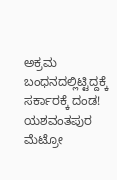ಅಕ್ರಮ ಬಂಧನದಲ್ಲಿಟ್ಟಿದ್ದಕ್ಕೆ ಸರ್ಕಾರಕ್ಕೆ ದಂಡ!
ಯಶವಂತಪುರ ಮೆಟ್ರೋ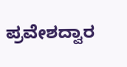ಪ್ರವೇಶದ್ವಾರ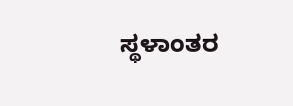ಸ್ಥಳಾಂತರ